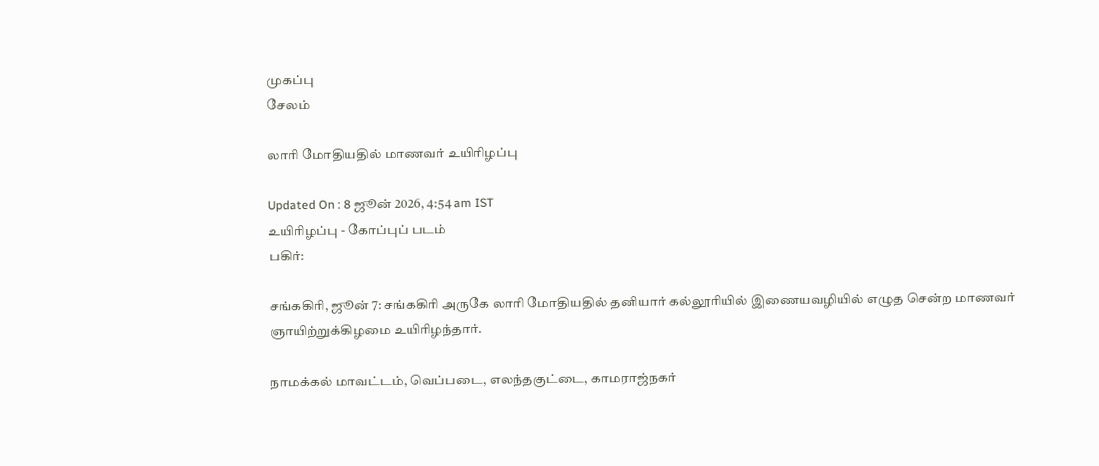முகப்பு
சேலம்

லாரி மோதியதில் மாணவர் உயிரிழப்பு

Updated On : 8 ஜூன் 2026, 4:54 am IST
உயிரிழப்பு - கோப்புப் படம்
பகிர்:

சங்ககிரி, ஜூன் 7: சங்ககிரி அருகே லாரி மோதியதில் தனியார் கல்லூரியில் இணையவழியில் எழுத சென்ற மாணவர் ஞாயிற்றுக்கிழமை உயிரிழந்தார்.

நாமக்கல் மாவட்டம், வெப்படை, எலந்தகுட்டை, காமராஜ்நகர்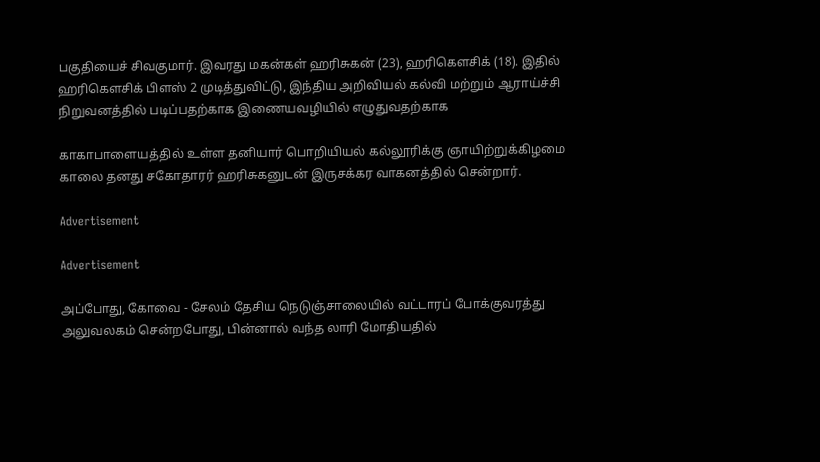பகுதியைச் சிவகுமார். இவரது மகன்கள் ஹரிசுகன் (23), ஹரிகெளசிக் (18). இதில் ஹரிகெளசிக் பிளஸ் 2 முடித்துவிட்டு, இந்திய அறிவியல் கல்வி மற்றும் ஆராய்ச்சி நிறுவனத்தில் படிப்பதற்காக இணையவழியில் எழுதுவதற்காக

காகாபாளையத்தில் உள்ள தனியார் பொறியியல் கல்லூரிக்கு ஞாயிற்றுக்கிழமை காலை தனது சகோதாரர் ஹரிசுகனுடன் இருசக்கர வாகனத்தில் சென்றார்.

Advertisement

Advertisement

அப்போது, கோவை - சேலம் தேசிய நெடுஞ்சாலையில் வட்டாரப் போக்குவரத்து அலுவலகம் சென்றபோது, பின்னால் வந்த லாரி மோதியதில்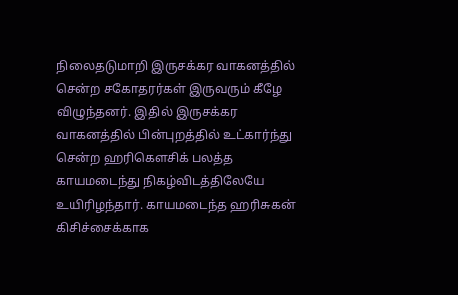நிலைதடுமாறி இருசக்கர வாகனத்தில் சென்ற சகோதரர்கள் இருவரும் கீழே விழுந்தனர். இதில் இருசக்கர வாகனத்தில் பின்புறத்தில் உட்கார்ந்து சென்ற ஹரிகெளசிக் பலத்த காயமடைந்து நிகழ்விடத்திலேயே உயிரிழந்தார். காயமடைந்த ஹரிசுகன் கிசிச்சைக்காக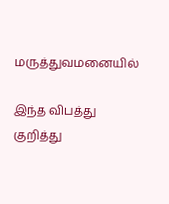மருத்துவமனையில்

இந்த விபத்து குறித்து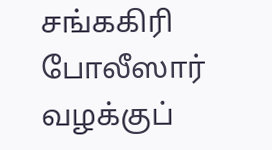சங்ககிரி போலீஸார் வழக்குப்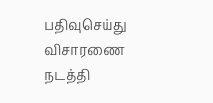பதிவுசெய்து விசாரணை நடத்தி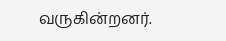வருகின்றனர்.